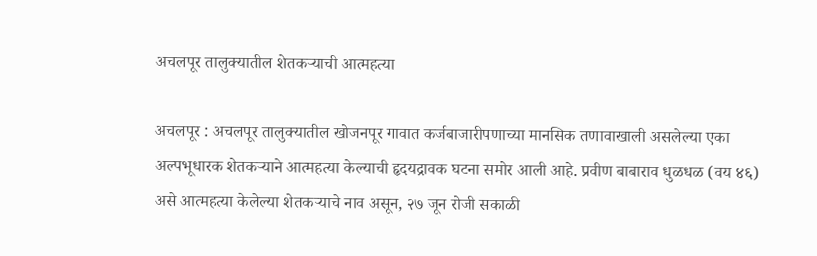अचलपूर तालुक्यातील शेतकऱ्याची आत्महत्या

अचलपूर : अचलपूर तालुक्यातील खोजनपूर गावात कर्जबाजारीपणाच्या मानसिक तणावाखाली असलेल्या एका अल्पभूधारक शेतकऱ्याने आत्महत्या केल्याची हृदयद्रावक घटना समोर आली आहे. प्रवीण बाबाराव धुळधळ (वय ४६) असे आत्महत्या केलेल्या शेतकऱ्याचे नाव असून, २७ जून रोजी सकाळी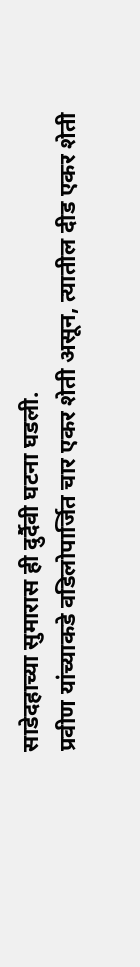साडेदहाच्या सुमारास ही दुर्दैवी घटना घडली.
प्रवीण यांच्याकडे वडिलोपार्जित चार एकर शेती असून, त्यातील दीड एकर शेती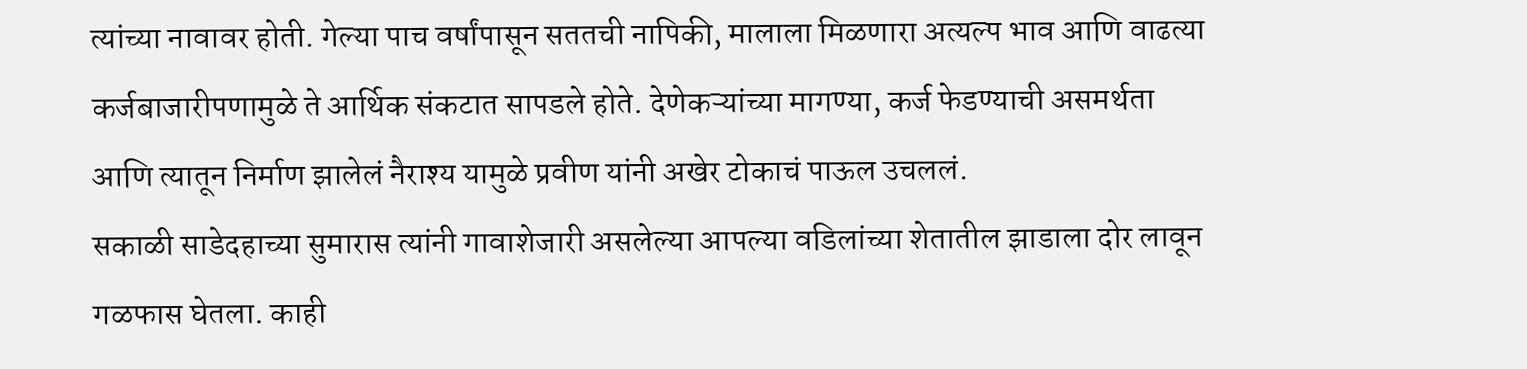त्यांच्या नावावर होती. गेल्या पाच वर्षांपासून सततची नापिकी, मालाला मिळणारा अत्यल्प भाव आणि वाढत्या कर्जबाजारीपणामुळे ते आर्थिक संकटात सापडले होते. देणेकऱ्यांच्या मागण्या, कर्ज फेडण्याची असमर्थता आणि त्यातून निर्माण झालेलं नैराश्य यामुळे प्रवीण यांनी अखेर टोकाचं पाऊल उचललं.
सकाळी साडेदहाच्या सुमारास त्यांनी गावाशेजारी असलेल्या आपल्या वडिलांच्या शेतातील झाडाला दोर लावून गळफास घेतला. काही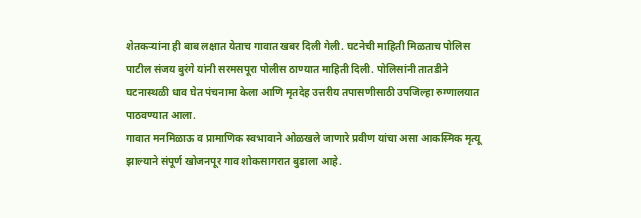शेतकऱ्यांना ही बाब लक्षात येताच गावात खबर दिली गेली. घटनेची माहिती मिळताच पोलिस पाटील संजय बुरंगे यांनी सरमसपूरा पोलीस ठाण्यात माहिती दिली. पोलिसांनी तातडीने घटनास्थळी धाव घेत पंचनामा केला आणि मृतदेह उत्तरीय तपासणीसाठी उपजिल्हा रुग्णालयात पाठवण्यात आला.
गावात मनमिळाऊ व प्रामाणिक स्वभावाने ओळखले जाणारे प्रवीण यांचा असा आकस्मिक मृत्यू झाल्याने संपूर्ण खोजनपूर गाव शोकसागरात बुडाला आहे.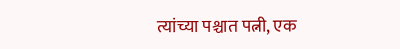त्यांच्या पश्चात पत्नी, एक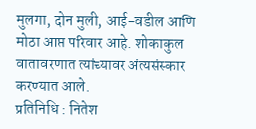मुलगा, दोन मुली, आई-वडील आणि मोठा आप्त परिवार आहे. शोकाकुल वातावरणात त्यांच्यावर अंत्यसंस्कार करण्यात आले.
प्रतिनिधि : नितेश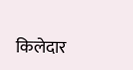किलेदार